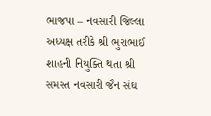ભાજપા – નવસારી જિલ્લા અધ્યક્ષ તરીકે શ્રી ભુરાભાઈ શાહની નિયુક્તિ થતા શ્રી સમસ્ત નવસારી જૈન સંઘ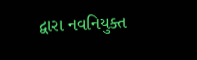દ્વારા નવનિયુક્ત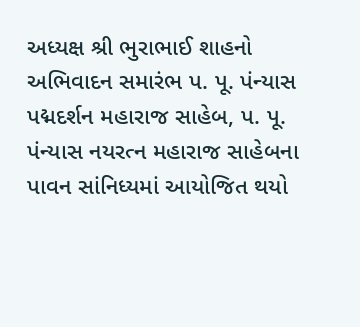અધ્યક્ષ શ્રી ભુરાભાઈ શાહનો અભિવાદન સમારંભ પ. પૂ. પંન્યાસ પદ્મદર્શન મહારાજ સાહેબ, પ. પૂ. પંન્યાસ નયરત્ન મહારાજ સાહેબના પાવન સાંનિધ્યમાં આયોજિત થયો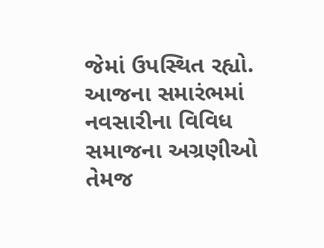જેમાં ઉપસ્થિત રહ્યો.
આજના સમારંભમાં નવસારીના વિવિધ સમાજના અગ્રણીઓ તેમજ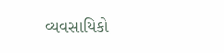વ્યવસાયિકો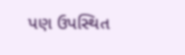પણ ઉપસ્થિત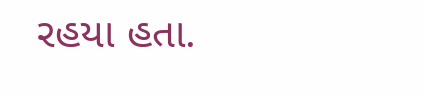રહયા હતા.